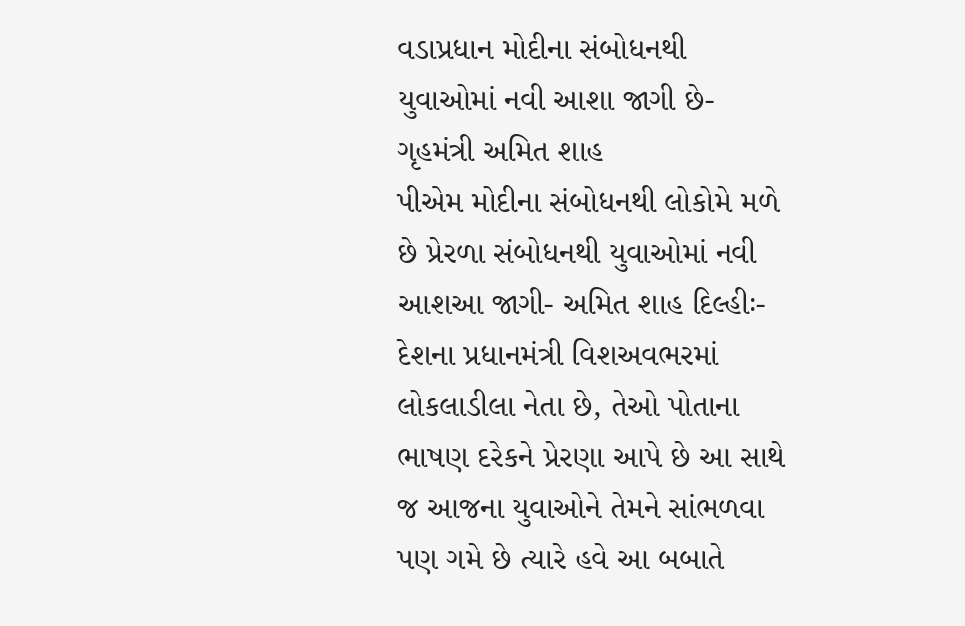વડાપ્રધાન મોદીના સંબોધનથી યુવાઓમાં નવી આશા જાગી છે- ગૃહમંત્રી અમિત શાહ
પીએમ મોદીના સંબોધનથી લોકોમે મળે છે પ્રેરળા સંબોધનથી યુવાઓમાં નવી આશઆ જાગી- અમિત શાહ દિલ્હીઃ- દેશના પ્રધાનમંત્રી વિશઅવભરમાં લોકલાડીલા નેતા છે, તેઓ પોતાના ભાષણ દરેકને પ્રેરણા આપે છે આ સાથે જ આજના યુવાઓને તેમને સાંભળવા પણ ગમે છે ત્યારે હવે આ બબાતે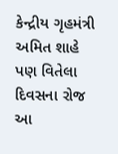કેન્દ્રીય ગૃહમંત્રી અમિત શાહે પણ વિતેલા દિવસના રોજ આ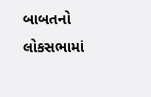બાબતનો લોકસભામાં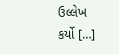ઉલ્લેખ કર્યો […]